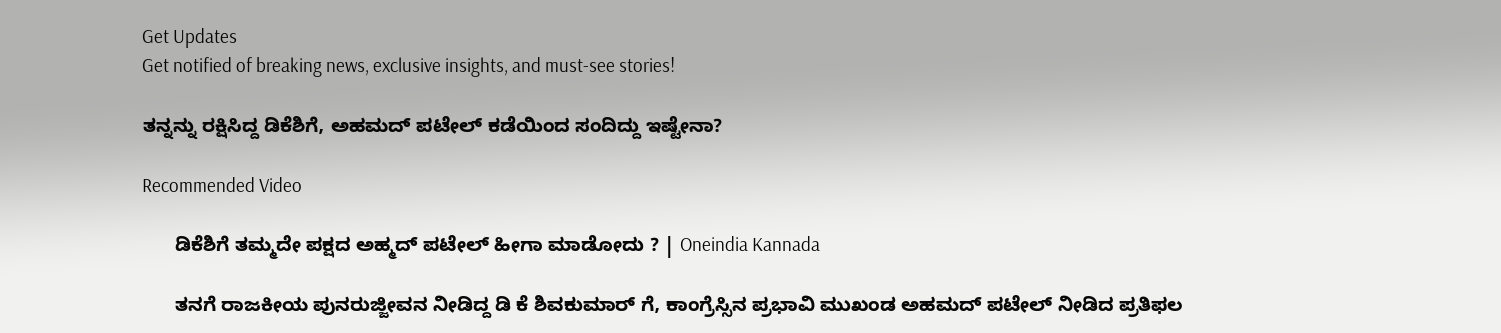Get Updates
Get notified of breaking news, exclusive insights, and must-see stories!

ತನ್ನನ್ನು ರಕ್ಷಿಸಿದ್ದ ಡಿಕೆಶಿಗೆ, ಅಹಮದ್ ಪಟೇಲ್ ಕಡೆಯಿಂದ ಸಂದಿದ್ದು ಇಷ್ಟೇನಾ?

Recommended Video

      ಡಿಕೆಶಿಗೆ ತಮ್ಮದೇ ಪಕ್ಷದ ಅಹ್ಮದ್ ಪಟೇಲ್ ಹೀಗಾ ಮಾಡೋದು ? | Oneindia Kannada

      ತನಗೆ ರಾಜಕೀಯ ಪುನರುಜ್ಜೀವನ ನೀಡಿದ್ದ ಡಿ ಕೆ ಶಿವಕುಮಾರ್ ಗೆ, ಕಾಂಗ್ರೆಸ್ಸಿನ ಪ್ರಭಾವಿ ಮುಖಂಡ ಅಹಮದ್ ಪಟೇಲ್ ನೀಡಿದ ಪ್ರತಿಫಲ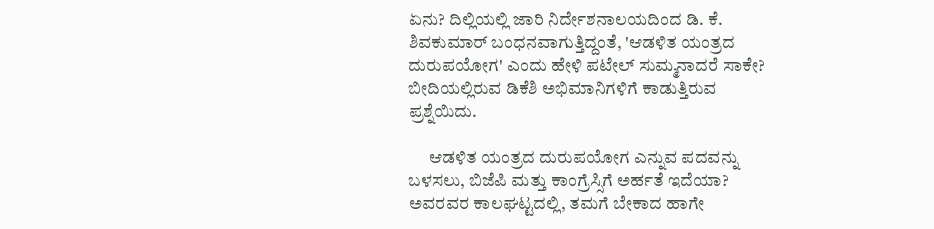ಏನು? ದಿಲ್ಲಿಯಲ್ಲಿ ಜಾರಿ ನಿರ್ದೇಶನಾಲಯದಿಂದ ಡಿ. ಕೆ. ಶಿವಕುಮಾರ್ ಬಂಧನವಾಗುತ್ತಿದ್ದಂತೆ, 'ಆಡಳಿತ ಯಂತ್ರದ ದುರುಪಯೋಗ' ಎಂದು ಹೇಳಿ ಪಟೇಲ್ ಸುಮ್ಮನಾದರೆ ಸಾಕೇ? ಬೀದಿಯಲ್ಲಿರುವ ಡಿಕೆಶಿ ಅಭಿಮಾನಿಗಳಿಗೆ ಕಾಡುತ್ತಿರುವ ಪ್ರಶ್ನೆಯಿದು.

      ಆಡಳಿತ ಯಂತ್ರದ ದುರುಪಯೋಗ ಎನ್ನುವ ಪದವನ್ನು ಬಳಸಲು, ಬಿಜೆಪಿ ಮತ್ತು ಕಾಂಗ್ರೆಸ್ಸಿಗೆ ಅರ್ಹತೆ ಇದೆಯಾ? ಅವರವರ ಕಾಲಘಟ್ಟದಲ್ಲಿ, ತಮಗೆ ಬೇಕಾದ ಹಾಗೇ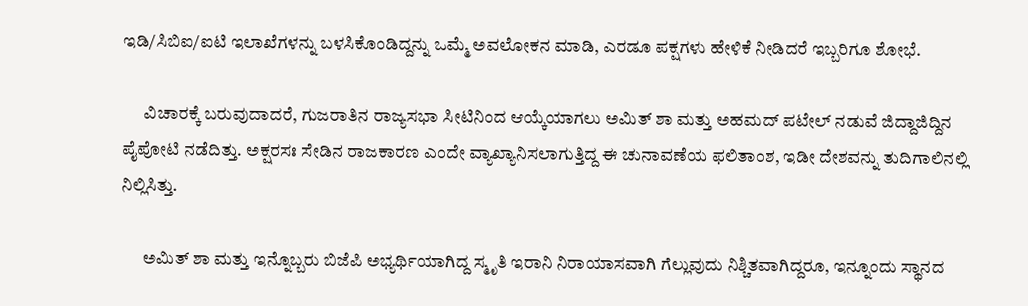ಇಡಿ/ಸಿಬಿಐ/ಐಟಿ ಇಲಾಖೆಗಳನ್ನು ಬಳಸಿಕೊಂಡಿದ್ದನ್ನು ಒಮ್ಮೆ ಅವಲೋಕನ ಮಾಡಿ, ಎರಡೂ ಪಕ್ಷಗಳು ಹೇಳಿಕೆ ನೀಡಿದರೆ ಇಬ್ಬರಿಗೂ ಶೋಭೆ.

      ವಿಚಾರಕ್ಕೆ ಬರುವುದಾದರೆ, ಗುಜರಾತಿನ ರಾಜ್ಯಸಭಾ ಸೀಟಿನಿಂದ ಆಯ್ಕೆಯಾಗಲು ಅಮಿತ್ ಶಾ ಮತ್ತು ಅಹಮದ್ ಪಟೇಲ್ ನಡುವೆ ಜಿದ್ದಾಜಿದ್ದಿನ ಪೈಪೋಟಿ ನಡೆದಿತ್ತು. ಅಕ್ಷರಸಃ ಸೇಡಿನ ರಾಜಕಾರಣ ಎಂದೇ ವ್ಯಾಖ್ಯಾನಿಸಲಾಗುತ್ತಿದ್ದ ಈ ಚುನಾವಣೆಯ ಫಲಿತಾಂಶ, ಇಡೀ ದೇಶವನ್ನು ತುದಿಗಾಲಿನಲ್ಲಿ ನಿಲ್ಲಿಸಿತ್ತು.

      ಅಮಿತ್ ಶಾ ಮತ್ತು ಇನ್ನೊಬ್ಬರು ಬಿಜೆಪಿ ಅಭ್ಯರ್ಥಿಯಾಗಿದ್ದ ಸ್ಮೃತಿ ಇರಾನಿ ನಿರಾಯಾಸವಾಗಿ ಗೆಲ್ಲುವುದು ನಿಶ್ಚಿತವಾಗಿದ್ದರೂ, ಇನ್ನೂಂದು ಸ್ಥಾನದ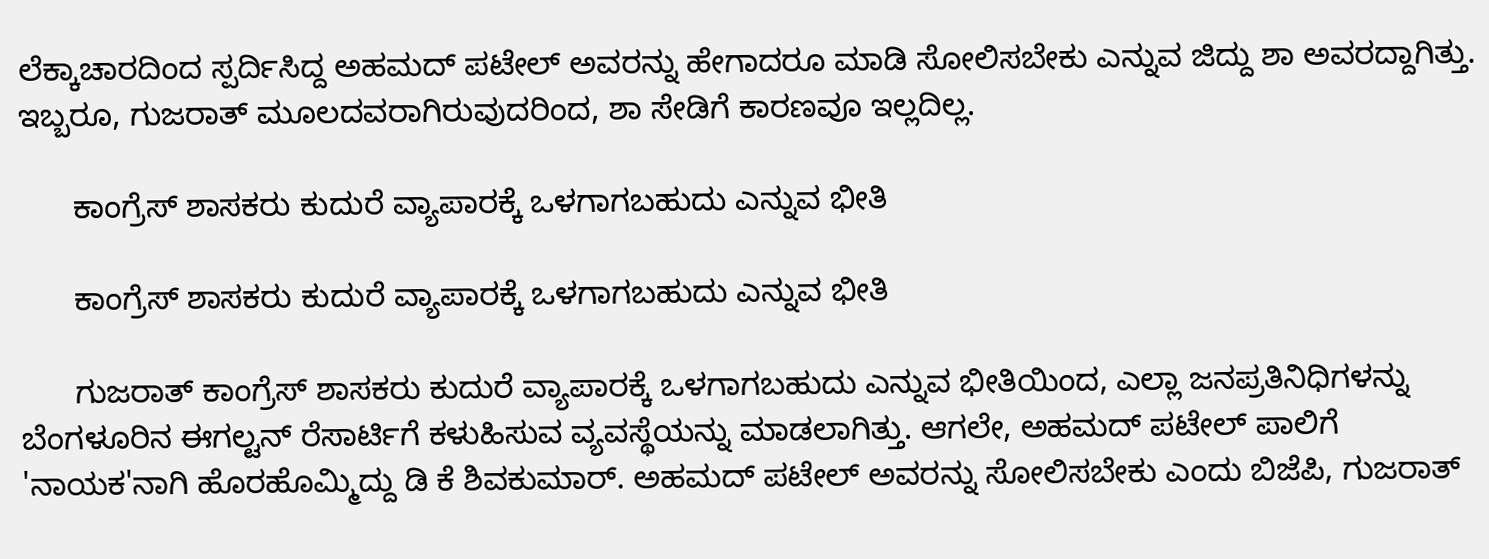ಲೆಕ್ಕಾಚಾರದಿಂದ ಸ್ಪರ್ದಿಸಿದ್ದ ಅಹಮದ್ ಪಟೇಲ್ ಅವರನ್ನು ಹೇಗಾದರೂ ಮಾಡಿ ಸೋಲಿಸಬೇಕು ಎನ್ನುವ ಜಿದ್ದು ಶಾ ಅವರದ್ದಾಗಿತ್ತು. ಇಬ್ಬರೂ, ಗುಜರಾತ್ ಮೂಲದವರಾಗಿರುವುದರಿಂದ, ಶಾ ಸೇಡಿಗೆ ಕಾರಣವೂ ಇಲ್ಲದಿಲ್ಲ.

      ಕಾಂಗ್ರೆಸ್ ಶಾಸಕರು ಕುದುರೆ ವ್ಯಾಪಾರಕ್ಕೆ ಒಳಗಾಗಬಹುದು ಎನ್ನುವ ಭೀತಿ

      ಕಾಂಗ್ರೆಸ್ ಶಾಸಕರು ಕುದುರೆ ವ್ಯಾಪಾರಕ್ಕೆ ಒಳಗಾಗಬಹುದು ಎನ್ನುವ ಭೀತಿ

      ಗುಜರಾತ್ ಕಾಂಗ್ರೆಸ್ ಶಾಸಕರು ಕುದುರೆ ವ್ಯಾಪಾರಕ್ಕೆ ಒಳಗಾಗಬಹುದು ಎನ್ನುವ ಭೀತಿಯಿಂದ, ಎಲ್ಲಾ ಜನಪ್ರತಿನಿಧಿಗಳನ್ನು ಬೆಂಗಳೂರಿನ ಈಗಲ್ಟನ್ ರೆಸಾರ್ಟಿಗೆ ಕಳುಹಿಸುವ ವ್ಯವಸ್ಥೆಯನ್ನು ಮಾಡಲಾಗಿತ್ತು. ಆಗಲೇ, ಅಹಮದ್ ಪಟೇಲ್ ಪಾಲಿಗೆ 'ನಾಯಕ'ನಾಗಿ ಹೊರಹೊಮ್ಮಿದ್ದು ಡಿ ಕೆ ಶಿವಕುಮಾರ್. ಅಹಮದ್ ಪಟೇಲ್ ಅವರನ್ನು ಸೋಲಿಸಬೇಕು ಎಂದು ಬಿಜೆಪಿ, ಗುಜರಾತ್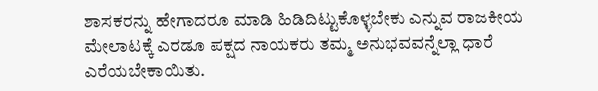ಶಾಸಕರನ್ನು ಹೇಗಾದರೂ ಮಾಡಿ ಹಿಡಿದಿಟ್ಟುಕೊಳ್ಳಬೇಕು ಎನ್ನುವ ರಾಜಕೀಯ ಮೇಲಾಟಕ್ಕೆ ಎರಡೂ ಪಕ್ಷದ ನಾಯಕರು ತಮ್ಮ ಅನುಭವವನ್ನೆಲ್ಲಾ ಧಾರೆ ಎರೆಯಬೇಕಾಯಿತು.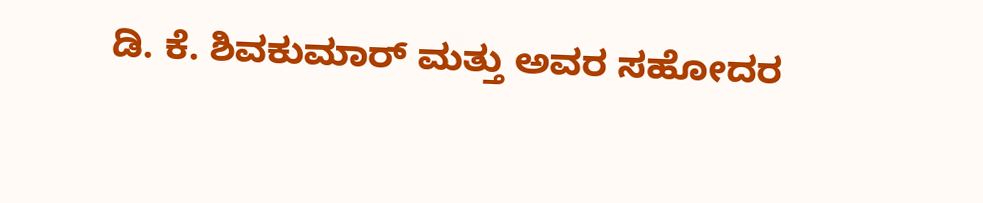ಡಿ. ಕೆ. ಶಿವಕುಮಾರ್ ಮತ್ತು ಅವರ ಸಹೋದರ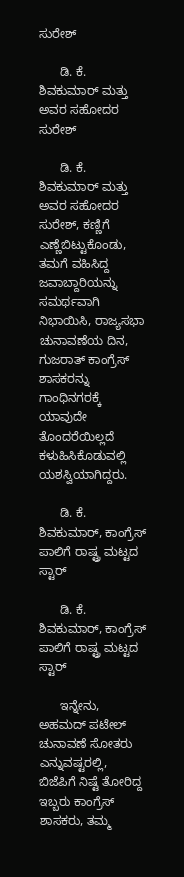ಸುರೇಶ್

      ಡಿ. ಕೆ. ಶಿವಕುಮಾರ್ ಮತ್ತು ಅವರ ಸಹೋದರ ಸುರೇಶ್

      ಡಿ. ಕೆ. ಶಿವಕುಮಾರ್ ಮತ್ತು ಅವರ ಸಹೋದರ ಸುರೇಶ್, ಕಣ್ಣಿಗೆ ಎಣ್ಣೆಬಿಟ್ಟುಕೊಂಡು, ತಮಗೆ ವಹಿಸಿದ್ದ ಜವಾಬ್ದಾರಿಯನ್ನು ಸಮರ್ಥವಾಗಿ ನಿಭಾಯಿಸಿ, ರಾಜ್ಯಸಭಾ ಚುನಾವಣೆಯ ದಿನ, ಗುಜರಾತ್ ಕಾಂಗ್ರೆಸ್ ಶಾಸಕರನ್ನು ಗಾಂಧಿನಗರಕ್ಕೆ ಯಾವುದೇ ತೊಂದರೆಯಿಲ್ಲದೆ ಕಳುಹಿಸಿಕೊಡುವಲ್ಲಿ ಯಶಸ್ವಿಯಾಗಿದ್ದರು.

      ಡಿ. ಕೆ. ಶಿವಕುಮಾರ್, ಕಾಂಗ್ರೆಸ್ ಪಾಲಿಗೆ ರಾಷ್ಟ್ರ ಮಟ್ಟದ ಸ್ಟಾರ್

      ಡಿ. ಕೆ. ಶಿವಕುಮಾರ್, ಕಾಂಗ್ರೆಸ್ ಪಾಲಿಗೆ ರಾಷ್ಟ್ರ ಮಟ್ಟದ ಸ್ಟಾರ್

      ಇನ್ನೇನು, ಅಹಮದ್ ಪಟೇಲ್ ಚುನಾವಣೆ ಸೋತರು ಎನ್ನುವಷ್ಟರಲ್ಲಿ, ಬಿಜೆಪಿಗೆ ನಿಷ್ಟೆ ತೋರಿದ್ದ ಇಬ್ಬರು ಕಾಂಗ್ರೆಸ್ ಶಾಸಕರು, ತಮ್ಮ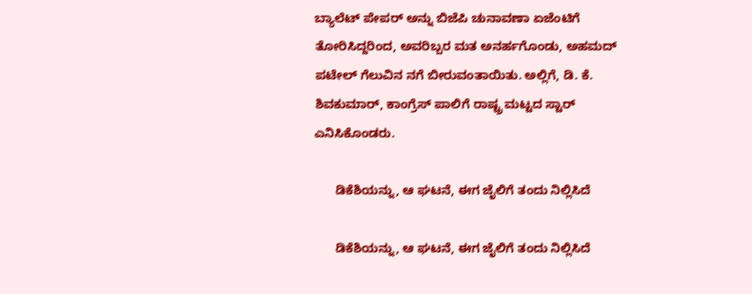ಬ್ಯಾಲೆಟ್ ಪೇಪರ್ ಅನ್ನು ಬಿಜೆಪಿ ಚುನಾವಣಾ ಏಜೆಂಟಿಗೆ ತೋರಿಸಿದ್ದರಿಂದ, ಅವರಿಬ್ಬರ ಮತ ಅನರ್ಹಗೊಂಡು, ಅಹಮದ್ ಪಟೇಲ್ ಗೆಲುವಿನ ನಗೆ ಬೀರುವಂತಾಯಿತು. ಅಲ್ಲಿಗೆ, ಡಿ. ಕೆ. ಶಿವಕುಮಾರ್, ಕಾಂಗ್ರೆಸ್ ಪಾಲಿಗೆ ರಾಷ್ಟ್ರ ಮಟ್ಟದ ಸ್ಟಾರ್ ಎನಿಸಿಕೊಂಡರು.

      ಡಿಕೆಶಿಯನ್ನು, ಆ ಘಟನೆ, ಈಗ ಜೈಲಿಗೆ ತಂದು ನಿಲ್ಲಿಸಿದೆ

      ಡಿಕೆಶಿಯನ್ನು, ಆ ಘಟನೆ, ಈಗ ಜೈಲಿಗೆ ತಂದು ನಿಲ್ಲಿಸಿದೆ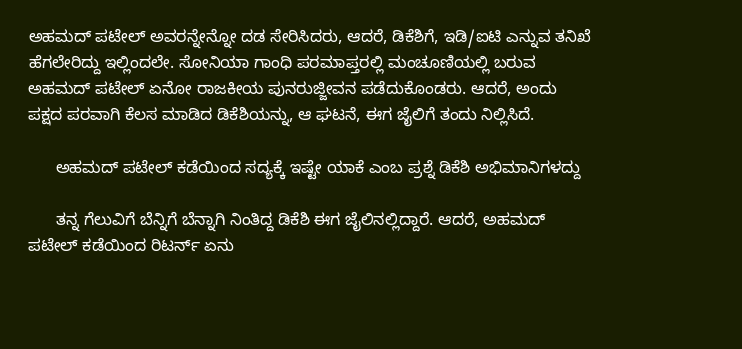ಅಹಮದ್ ಪಟೇಲ್ ಅವರನ್ನೇನ್ನೋ ದಡ ಸೇರಿಸಿದರು, ಆದರೆ, ಡಿಕೆಶಿಗೆ, ಇಡಿ/ಐಟಿ ಎನ್ನುವ ತನಿಖೆ ಹೆಗಲೇರಿದ್ದು ಇಲ್ಲಿಂದಲೇ. ಸೋನಿಯಾ ಗಾಂಧಿ ಪರಮಾಪ್ತರಲ್ಲಿ ಮಂಚೂಣಿಯಲ್ಲಿ ಬರುವ ಅಹಮದ್ ಪಟೇಲ್ ಏನೋ ರಾಜಕೀಯ ಪುನರುಜ್ಜೀವನ ಪಡೆದುಕೊಂಡರು. ಆದರೆ, ಅಂದು ಪಕ್ಷದ ಪರವಾಗಿ ಕೆಲಸ ಮಾಡಿದ ಡಿಕೆಶಿಯನ್ನು, ಆ ಘಟನೆ, ಈಗ ಜೈಲಿಗೆ ತಂದು ನಿಲ್ಲಿಸಿದೆ.

      ಅಹಮದ್ ಪಟೇಲ್ ಕಡೆಯಿಂದ ಸದ್ಯಕ್ಕೆ ಇಷ್ಟೇ ಯಾಕೆ ಎಂಬ ಪ್ರಶ್ನೆ ಡಿಕೆಶಿ ಅಭಿಮಾನಿಗಳದ್ದು

      ತನ್ನ ಗೆಲುವಿಗೆ ಬೆನ್ನಿಗೆ ಬೆನ್ನಾಗಿ ನಿಂತಿದ್ದ ಡಿಕೆಶಿ ಈಗ ಜೈಲಿನಲ್ಲಿದ್ದಾರೆ. ಆದರೆ, ಅಹಮದ್ ಪಟೇಲ್ ಕಡೆಯಿಂದ ರಿಟರ್ನ್ ಏನು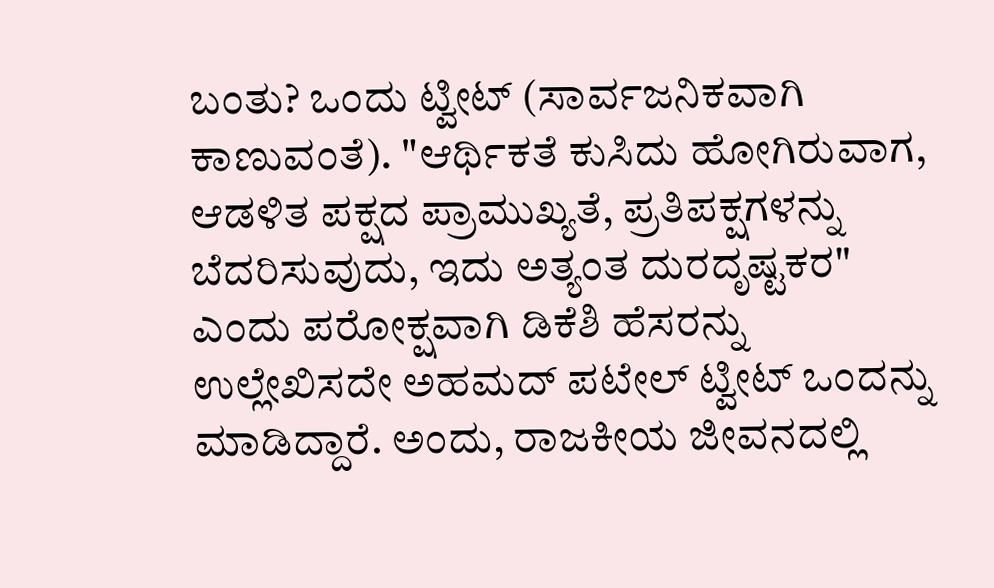ಬಂತು? ಒಂದು ಟ್ವೀಟ್ (ಸಾರ್ವಜನಿಕವಾಗಿ ಕಾಣುವಂತೆ). "ಆರ್ಥಿಕತೆ ಕುಸಿದು ಹೋಗಿರುವಾಗ, ಆಡಳಿತ ಪಕ್ಷದ ಪ್ರಾಮುಖ್ಯತೆ, ಪ್ರತಿಪಕ್ಷಗಳನ್ನು ಬೆದರಿಸುವುದು, ಇದು ಅತ್ಯಂತ ದುರದೃಷ್ಟಕರ" ಎಂದು ಪರೋಕ್ಷವಾಗಿ ಡಿಕೆಶಿ ಹೆಸರನ್ನು ಉಲ್ಲೇಖಿಸದೇ ಅಹಮದ್ ಪಟೇಲ್ ಟ್ವೀಟ್ ಒಂದನ್ನು ಮಾಡಿದ್ದಾರೆ. ಅಂದು, ರಾಜಕೀಯ ಜೀವನದಲ್ಲಿ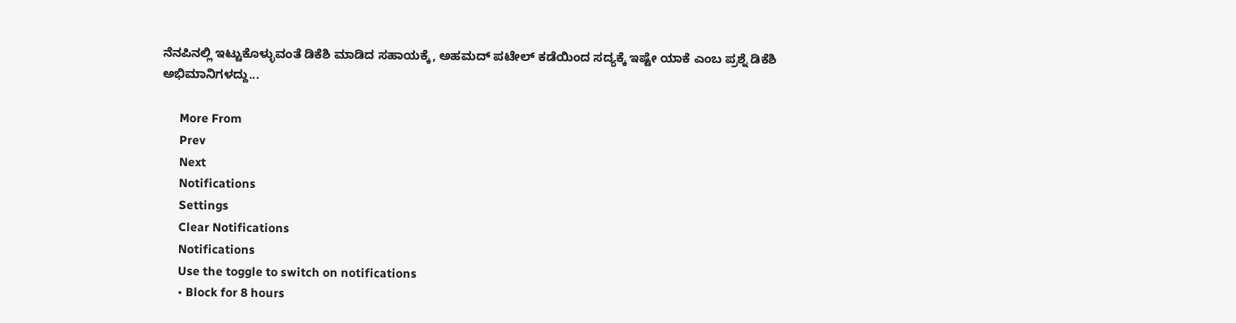ನೆನಪಿನಲ್ಲಿ ಇಟ್ಟುಕೊಳ್ಳುವಂತೆ ಡಿಕೆಶಿ ಮಾಡಿದ ಸಹಾಯಕ್ಕೆ, ಅಹಮದ್ ಪಟೇಲ್ ಕಡೆಯಿಂದ ಸದ್ಯಕ್ಕೆ ಇಷ್ಟೇ ಯಾಕೆ ಎಂಬ ಪ್ರಶ್ನೆ ಡಿಕೆಶಿ ಅಭಿಮಾನಿಗಳದ್ದು...

      More From
      Prev
      Next
      Notifications
      Settings
      Clear Notifications
      Notifications
      Use the toggle to switch on notifications
      • Block for 8 hours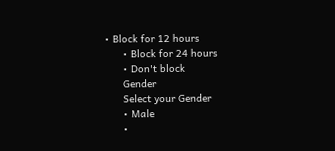• Block for 12 hours
      • Block for 24 hours
      • Don't block
      Gender
      Select your Gender
      • Male
      •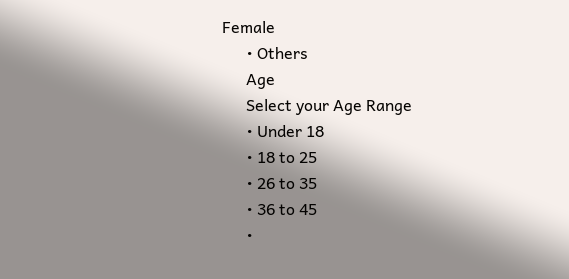Female
      • Others
      Age
      Select your Age Range
      • Under 18
      • 18 to 25
      • 26 to 35
      • 36 to 45
      •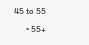45 to 55
      • 55+